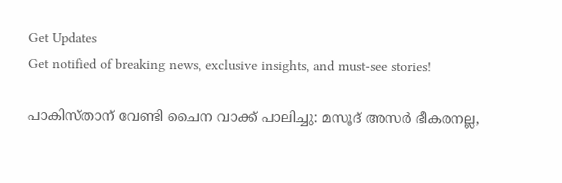Get Updates
Get notified of breaking news, exclusive insights, and must-see stories!

പാകിസ്താന് വേണ്ടി ചൈന വാക്ക് പാലിച്ചു: മസൂദ് അസര്‍ ഭീകരനല്ല,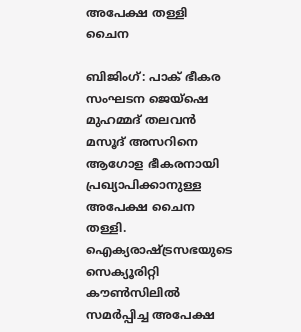അപേക്ഷ തള്ളി ചൈന

ബിജിംഗ്: പാക് ഭീകര സംഘടന ജെയ്ഷെ മുഹമ്മദ് തലവന്‍ മസൂദ് അസറിനെ ആഗോള ഭീകരനായി പ്രഖ്യാപിക്കാനുള്ള അപേക്ഷ ചൈന തള്ളി. ഐക്യരാഷ്ട്രസഭയുടെ സെക്യൂരിറ്റി കൗണ്‍സിലില്‍ സമര്‍പ്പിച്ച അപേക്ഷ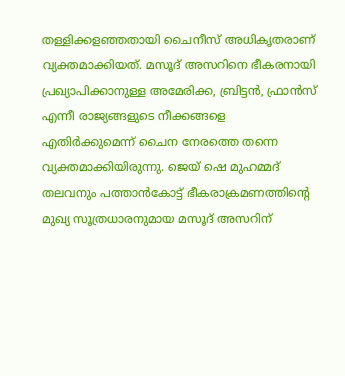തള്ളിക്കളഞ്ഞതായി ചൈനീസ് അധികൃതരാണ് വ്യക്തമാക്കിയത്. മസൂദ് അസറിനെ ഭീകരനായി പ്രഖ്യാപിക്കാനുള്ള അമേരിക്ക, ബ്രിട്ടന്‍, ഫ്രാന്‍സ് എന്നീ രാജ്യങ്ങളുടെ നീക്കങ്ങളെ എതിര്‍ക്കുമെന്ന് ചൈന നേരത്തെ തന്നെ വ്യക്തമാക്കിയിരുന്നു. ജെയ് ഷെ മുഹമ്മദ് തലവനും പത്താന്‍കോട്ട് ഭീകരാക്രമണത്തിന്‍റെ മുഖ്യ സൂത്രധാരനുമായ മസൂദ് അസറിന്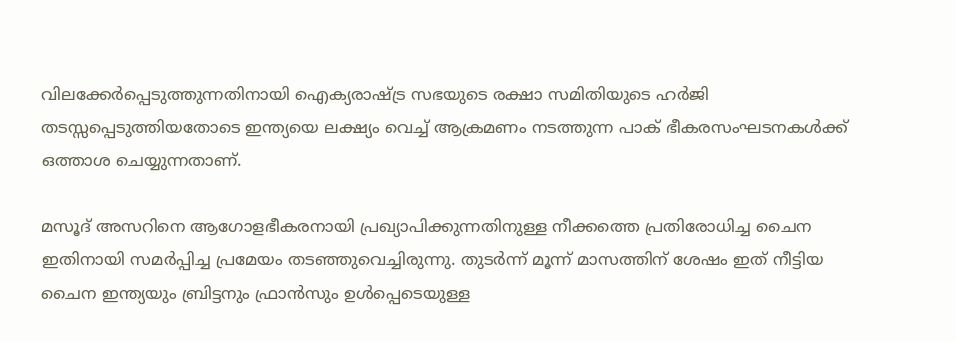വിലക്കേര്‍പ്പെടുത്തുന്നതിനായി ഐക്യരാഷ്ട്ര സഭയുടെ രക്ഷാ സമിതിയുടെ ഹര്‍ജി തടസ്സപ്പെടുത്തിയതോടെ ഇന്ത്യയെ ലക്ഷ്യം വെച്ച് ആക്രമണം നടത്തുന്ന പാക് ഭീകരസംഘടനകള്‍ക്ക് ഒത്താശ ചെയ്യുന്നതാണ്.

മസൂദ് അസറിനെ ആഗോളഭീകരനായി പ്രഖ്യാപിക്കുന്നതിനുള്ള നീക്കത്തെ പ്രതിരോധിച്ച ചൈന ഇതിനായി സമര്‍പ്പിച്ച പ്രമേയം തടഞ്ഞുവെച്ചിരുന്നു. തുടര്‍ന്ന് മൂന്ന് മാസത്തിന് ശേഷം ഇത് നീട്ടിയ ചൈന ഇന്ത്യയും ബ്രിട്ടനും ഫ്രാന്‍സും ഉള്‍പ്പെടെയുള്ള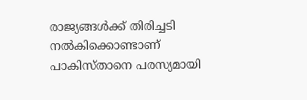രാജ്യങ്ങള്‍ക്ക് തിരിച്ചടി നല്‍കിക്കൊണ്ടാണ് പാകിസ്താനെ പരസ്യമായി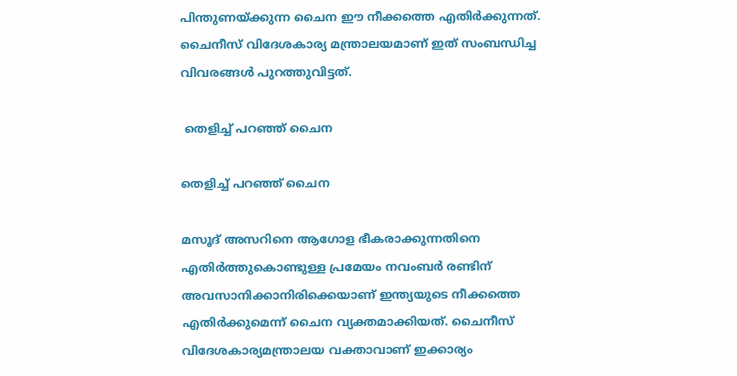പിന്തുണയ്ക്കുന്ന ചൈന ഈ നീക്കത്തെ എതിര്‍ക്കുന്നത്. ചൈനീസ് വിദേശകാര്യ മന്ത്രാലയമാണ് ഇത് സംബന്ധിച്ച വിവരങ്ങള്‍ പുറത്തുവിട്ടത്.

 തെളിച്ച് പറഞ്ഞ് ചൈന

തെളിച്ച് പറഞ്ഞ് ചൈന

മസൂദ് അസറിനെ ആഗോള ഭീകരാക്കുന്നതിനെ എതിര്‍ത്തുകൊണ്ടുള്ള പ്രമേയം നവംബര്‍ രണ്ടിന് അവസാനിക്കാനിരിക്കെയാണ് ഇന്ത്യയുടെ നീക്കത്തെ എതിര്‍ക്കുമെന്ന് ചൈന വ്യക്തമാക്കിയത്. ചൈനീസ് വിദേശകാര്യമന്ത്രാലയ വക്താവാണ് ഇക്കാര്യം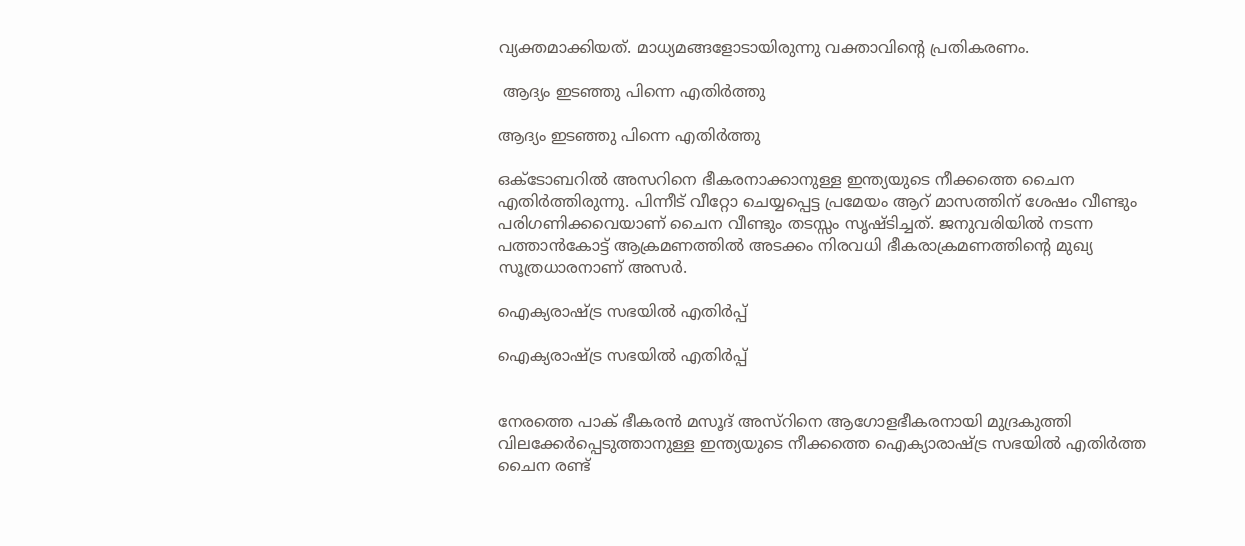വ്യക്തമാക്കിയത്. മാധ്യമങ്ങളോടായിരുന്നു വക്താവിന്‍റെ പ്രതികരണം.

 ആദ്യം ഇ‍ടഞ്ഞു പിന്നെ എതിര്‍ത്തു

ആദ്യം ഇ‍ടഞ്ഞു പിന്നെ എതിര്‍ത്തു

ഒക്ടോബറില്‍ അസറിനെ ഭീകരനാക്കാനുള്ള ഇന്ത്യയുടെ നീക്കത്തെ ചൈന എതിര്‍ത്തിരുന്നു. പിന്നീട് വീറ്റോ ചെയ്യപ്പെട്ട പ്രമേയം ആറ് മാസത്തിന് ശേഷം വീണ്ടും പരിഗണിക്കവെയാണ് ചൈന വീണ്ടും തടസ്സം സൃഷ്ടിച്ചത്. ജനുവരിയില്‍ നടന്ന പത്താന്‍കോട്ട് ആക്രമണത്തില്‍ അടക്കം നിരവധി ഭീകരാക്രമണത്തിന്റെ മുഖ്യ സൂത്രധാരനാണ് അസര്‍.

ഐക്യരാഷ്ട്ര സഭയില്‍ എതിര്‍പ്പ്

ഐക്യരാഷ്ട്ര സഭയില്‍ എതിര്‍പ്പ്


നേരത്തെ പാക് ഭീകരന്‍ മസൂദ് അസ്റിനെ ആഗോളഭീകരനായി മുദ്രകുത്തി വിലക്കേര്‍പ്പെടുത്താനുള്ള ഇന്ത്യയുടെ നീക്കത്തെ ഐക്യാരാഷ്ട്ര സഭയില്‍ എതിര്‍ത്ത ചൈന രണ്ട്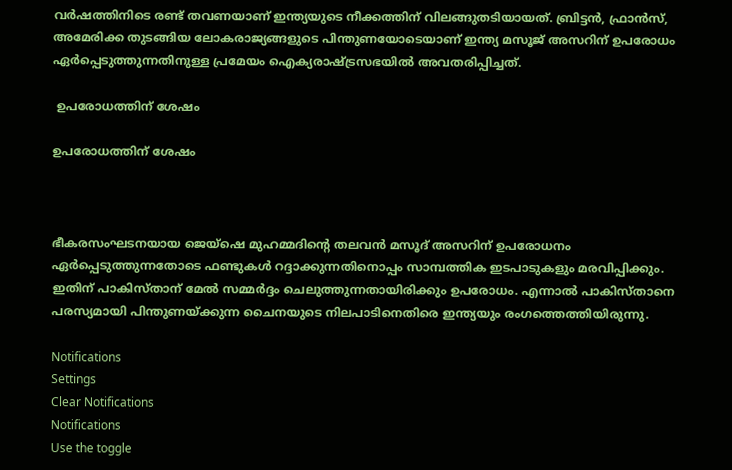വര്‍ഷത്തിനിടെ രണ്ട് തവണയാണ് ഇന്ത്യയുടെ നീക്കത്തിന് വിലങ്ങുതടിയായത്. ബ്രിട്ടന്‍, ഫ്രാന്‍സ്, അമേരിക്ക തുടങ്ങിയ ലോകരാജ്യങ്ങളുടെ പിന്തുണയോടെയാണ് ഇന്ത്യ മസൂജ് അസറിന് ഉപരോധം ഏര്‍പ്പെടുത്തുന്നതിനുള്ള പ്രമേയം ഐക്യരാഷ്ട്രസഭയില്‍ അവതരിപ്പിച്ചത്.

 ഉപരോധത്തിന് ശേഷം

ഉപരോധത്തിന് ശേഷം



ഭീകരസംഘടനയായ ജെയ്ഷെ മുഹമ്മദിന്‍റെ തലവന്‍ മസൂദ് അസറിന് ഉപരോധനം ഏര്‍പ്പെടുത്തുന്നതോടെ ഫണ്ടുകള്‍ റദ്ദാക്കുന്നതിനൊപ്പം സാമ്പത്തിക ഇടപാടുകളും മരവിപ്പിക്കും. ഇതിന് പാകിസ്താന് മേല്‍ സമ്മര്‍ദ്ദം ചെലുത്തുന്നതായിരിക്കും ഉപരോധം. എന്നാല്‍ പാകിസ്താനെ പരസ്യമായി പിന്തുണയ്ക്കുന്ന ചൈനയുടെ നിലപാടിനെതിരെ ഇന്ത്യയും രംഗത്തെത്തിയിരുന്നു.

Notifications
Settings
Clear Notifications
Notifications
Use the toggle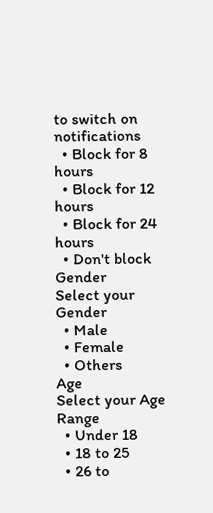to switch on notifications
  • Block for 8 hours
  • Block for 12 hours
  • Block for 24 hours
  • Don't block
Gender
Select your Gender
  • Male
  • Female
  • Others
Age
Select your Age Range
  • Under 18
  • 18 to 25
  • 26 to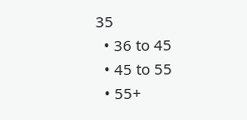35
  • 36 to 45
  • 45 to 55
  • 55+